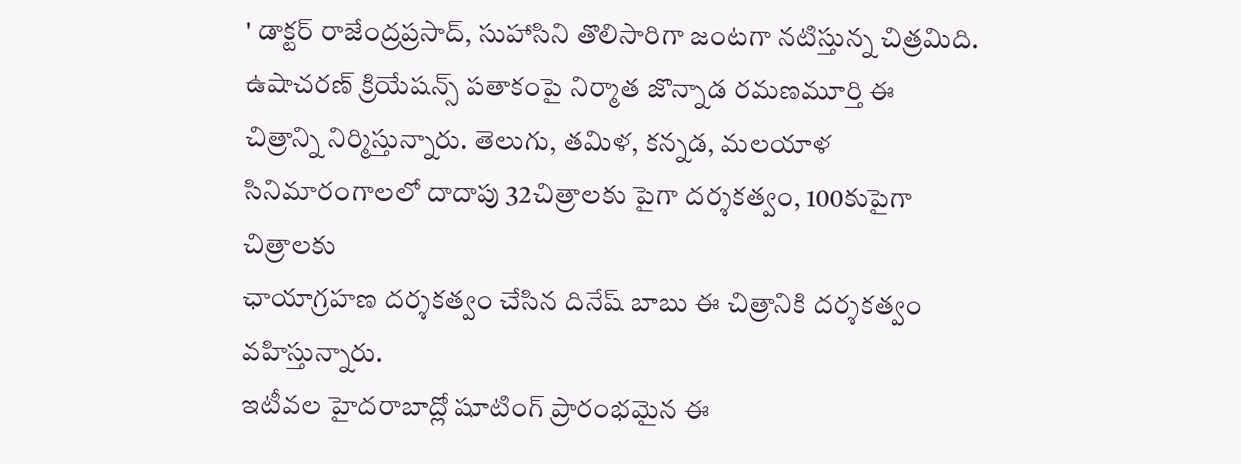' డాక్టర్ రాజేంద్రప్రసాద్, సుహాసిని తొలిసారిగా జంటగా నటిస్తున్న చిత్రమిది. ఉషాచరణ్ క్రియేషన్స్ పతాకంపై నిర్మాత జొన్నాడ రమణమూర్తి ఈ
చిత్రాన్ని నిర్మిస్తున్నారు. తెలుగు, తమిళ, కన్నడ, మలయాళ సినిమారంగాలలో దాదాపు 32చిత్రాలకు పైగా దర్శకత్వం, 100కుపైగా చిత్రాలకు
ఛాయాగ్రహణ దర్శకత్వం చేసిన దినేష్ బాబు ఈ చిత్రానికి దర్శకత్వం వహిస్తున్నారు.
ఇటీవల హైదరాబాద్లో షూటింగ్ ప్రారంభమైన ఈ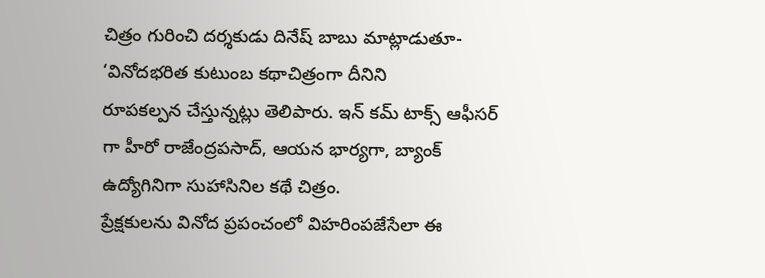చిత్రం గురించి దర్శకుడు దినేష్ బాబు మాట్లాడుతూ- ‘వినోదభరిత కుటుంబ కథాచిత్రంగా దీనిని
రూపకల్పన చేస్తున్నట్లు తెలిపారు. ఇన్ కమ్ టాక్స్ ఆఫీసర్ గా హీరో రాజేంద్రపసాద్, ఆయన భార్యగా, బ్యాంక్ ఉద్యోగినిగా సుహాసినిల కథే చిత్రం.
ప్రేక్షకులను వినోద ప్రపంచంలో విహరింపజేసేలా ఈ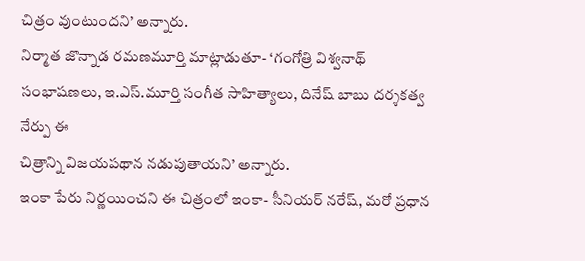చిత్రం వుంటుందని’ అన్నారు.
నిర్మాత జొన్నాడ రమణమూర్తి మాట్లాడుతూ- ‘గంగోత్రి విశ్వనాథ్ సంభాషణలు, ఇ.ఎస్.మూర్తి సంగీత సాహిత్యాలు, దినేష్ బాబు దర్శకత్వ నేర్పు ఈ
చిత్రాన్ని విజయపథాన నడుపుతాయని’ అన్నారు.
ఇంకా పేరు నిర్ణయించని ఈ చిత్రంలో ఇంకా- సీనియర్ నరేష్, మరో ప్రధాన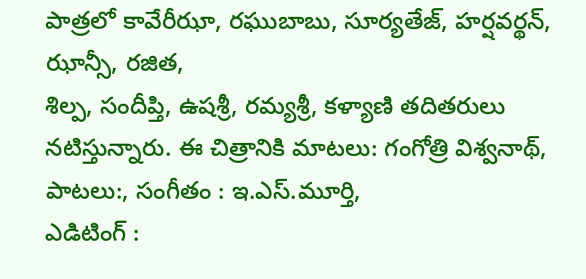పాత్రలో కావేరీఝా, రఘుబాబు, సూర్యతేజ్, హర్షవర్థన్, ఝాన్సీ, రజిత,
శిల్ప, సందీప్తి, ఉషశ్రీ, రమ్యశ్రీ, కళ్యాణి తదితరులు నటిస్తున్నారు. ఈ చిత్రానికి మాటలు: గంగోత్రి విశ్వనాథ్, పాటలు:, సంగీతం : ఇ.ఎస్.మూర్తి,
ఎడిటింగ్ :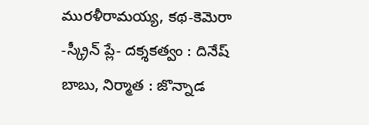మురళీరామయ్య, కథ-కెమెరా -స్క్రీన్ ప్లే- దక్శకత్వం : దినేష్ బాబు, నిర్మాత : జొన్నాడ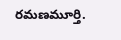రమణమూర్తి.